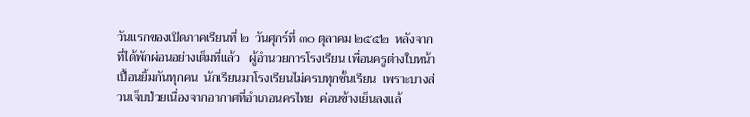วันแรกของเปิดภาคเรียนที่ ๒  วันศุกร์ที่ ๓๐ ตุลาคม ๒๕๕๒  หลังจากที่ได้พักผ่อนอย่างเต็มที่แล้ว   ผู้อำนวยการโรงเรียน เพื่อนครูต่างใบหน้าเปื้อนยิ้มกันทุกคน  นักเรียนมาโรงเรียนไม่ครบทุกชั้นเรียน  เพราะบางส่วนเจ็บป่วยเนื่องจากอากาศที่อำเภอนครไทย  ค่อนข้างเย็นลงแล้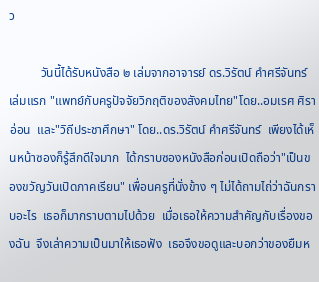ว

          วันนี้ได้รับหนังสือ ๒ เล่มจากอาจารย์ ดร.วิรัตน์ คำศรีจันทร์  เล่มแรก "แพทย์กับครูปัจจัยวิกฤติของสังคมไทย"โดย..อมเรศ ศิราอ่อน  และ"วิถีประชาศึกษา" โดย..ดร.วิรัตน์ คำศรีจันทร์  เพียงได้เห็นหน้าซองก็รู้สึกดีใจมาก  ได้กราบซองหนังสือก่อนเปิดถือว่า"เป็นของขวัญวันเปิดภาคเรียน" เพื่อนครูที่นั่งข้าง ๆ ไม่ได้ถามไถ่ว่าฉันกราบอะไร  เธอก็มากราบตามไปด้วย  เมื่อเธอให้ความสำคัญกับเรื่องของฉัน  จึงเล่าความเป็นมาให้เธอฟัง  เธอจึงขอดูและบอกว่าของยืมห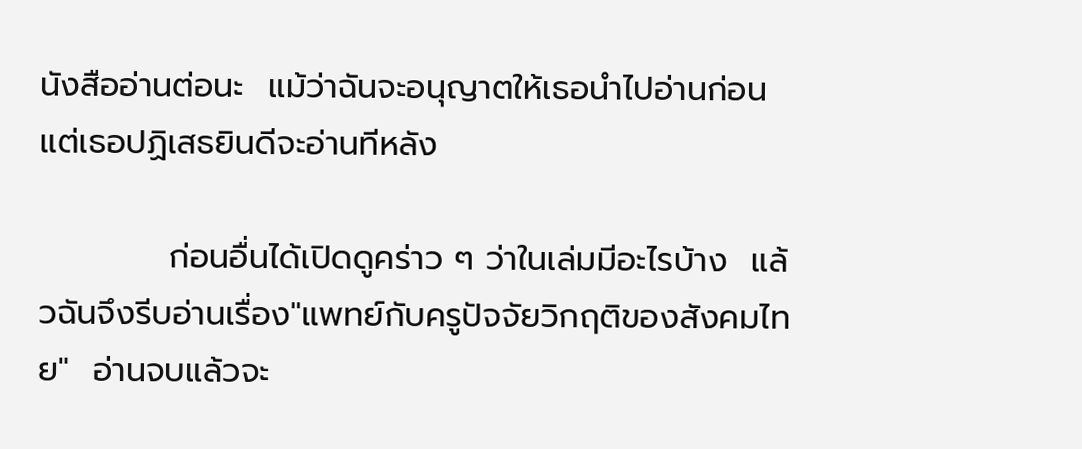นังสืออ่านต่อนะ  แม้ว่าฉันจะอนุญาตให้เธอนำไปอ่านก่อนแต่เธอปฏิเสธยินดีจะอ่านทีหลัง

           ก่อนอื่นได้เปิดดูคร่าว ๆ ว่าในเล่มมีอะไรบ้าง  แล้วฉันจึงรีบอ่านเรื่อง"แพทย์กับครูปัจจัยวิกฤติของสังคมไทย"  อ่านจบแล้วจะ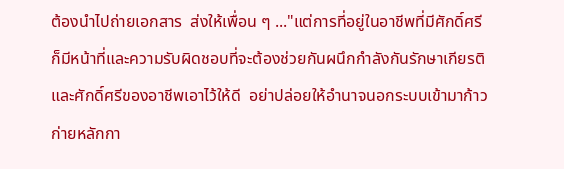ต้องนำไปถ่ายเอกสาร  ส่งให้เพื่อน ๆ ..."แต่การที่อยู่ในอาชีพที่มีศักดิ์ศรี  ก็มีหน้าที่และความรับผิดชอบที่จะต้องช่วยกันผนึกกำลังกันรักษาเกียรติและศักดิ์ศรีของอาชีพเอาไว้ให้ดี  อย่าปล่อยให้อำนาจนอกระบบเข้ามาก้าวก่ายหลักกา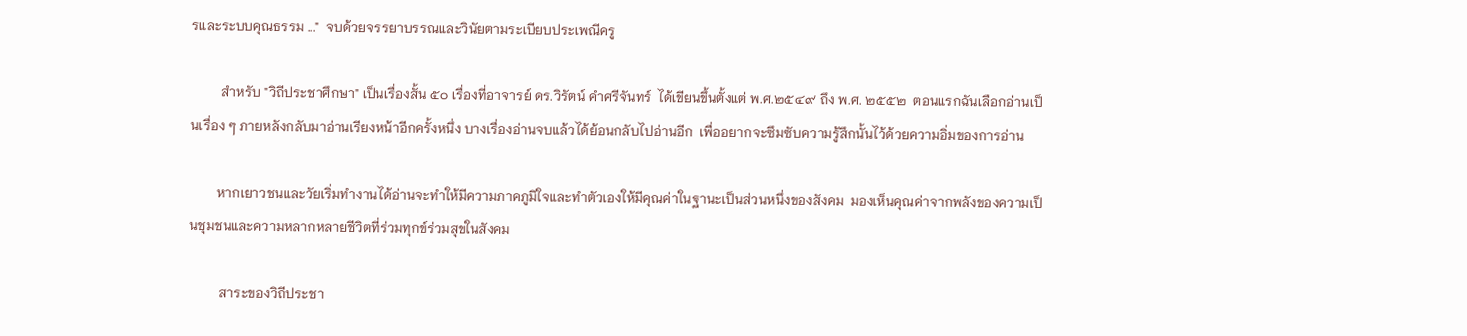รและระบบคุณธรรม ..."  จบด้วยจรรยาบรรณและวินัยตามระเบียบประเพณีครู

         สำหรับ "วิถีประชาศึกษา" เป็นเรื่องสั้น ๕๐ เรื่องที่อาจารย์ ดร.วิรัตน์ คำศรีจันทร์  ได้เขียนขึ้นตั้งแต่ พ.ศ.๒๕๔๙ ถึง พ.ศ. ๒๕๕๒  ตอนแรกฉันเลือกอ่านเป็นเรื่อง ๆ ภายหลังกลับมาอ่านเรียงหน้าอีกครั้งหนึ่ง บางเรื่องอ่านจบแล้วได้ย้อนกลับไปอ่านอีก  เพื่ออยากจะซึมซับความรู้สึกนั้นไว้ด้วยความอิ่มของการอ่าน

        หากเยาวชนและวัยเริ่มทำงานได้อ่านจะทำให้มีความภาคภูมิใจและทำตัวเองให้มีคุณค่าในฐานะเป็นส่วนหนึ่งของสังคม  มองเห็นคุณค่าจากพลังของความเป็นชุมชนและความหลากหลายชีวิตที่ร่วมทุกข์ร่วมสุขในสังคม

         สาระของวิถีประชา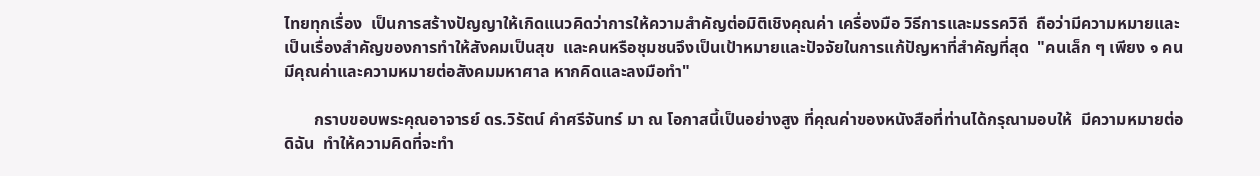ไทยทุกเรื่อง  เป็นการสร้างปัญญาให้เกิดแนวคิดว่าการให้ความสำคัญต่อมิติเชิงคุณค่า เครื่องมือ วิธีการและมรรควิถี  ถือว่ามีความหมายและเป็นเรื่องสำคัญของการทำให้สังคมเป็นสุข  และคนหรือชุมชนจึงเป็นเป้าหมายและปัจจัยในการแก้ปัญหาที่สำคัญที่สุด  "คนเล็ก ๆ เพียง ๑ คนมีคุณค่าและความหมายต่อสังคมมหาศาล หากคิดและลงมือทำ"

       กราบขอบพระคุณอาจารย์ ดร.วิรัตน์ คำศรีจันทร์ มา ณ โอกาสนี้เป็นอย่างสูง ที่คุณค่าของหนังสือที่ท่านได้กรุณามอบให้  มีความหมายต่อดิฉัน  ทำให้ความคิดที่จะทำ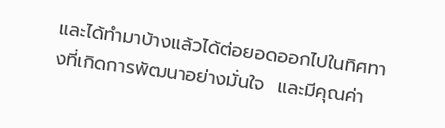และได้ทำมาบ้างแล้วได้ต่อยอดออกไปในทิศทางที่เกิดการพัฒนาอย่างมั่นใจ  และมีคุณค่า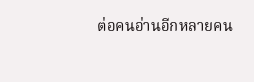ต่อคนอ่านอีกหลายคน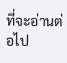ที่จะอ่านต่อไป